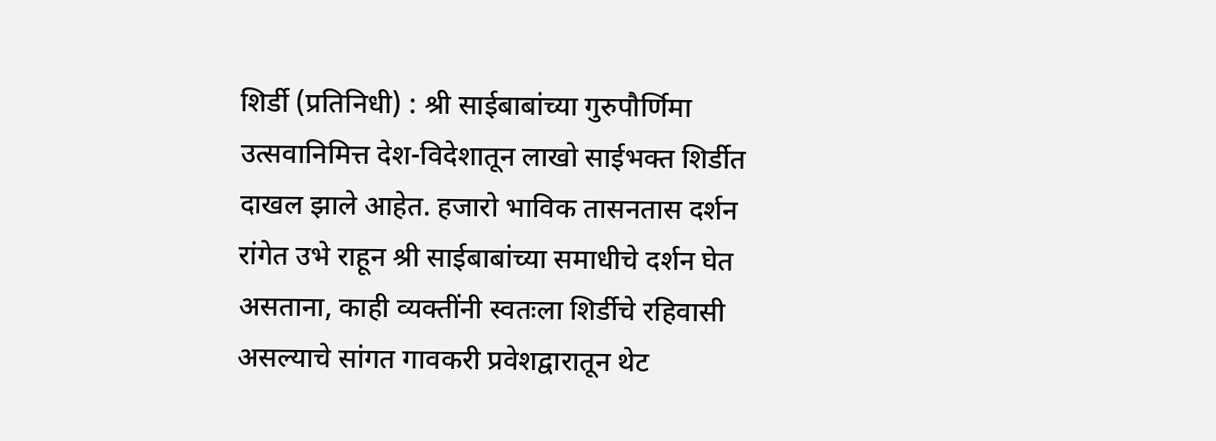शिर्डी (प्रतिनिधी) : श्री साईबाबांच्या गुरुपौर्णिमा उत्सवानिमित्त देश-विदेशातून लाखो साईभक्त शिर्डीत दाखल झाले आहेत. हजारो भाविक तासनतास दर्शन रांगेत उभे राहून श्री साईबाबांच्या समाधीचे दर्शन घेत असताना, काही व्यक्तींनी स्वतःला शिर्डीचे रहिवासी असल्याचे सांगत गावकरी प्रवेशद्वारातून थेट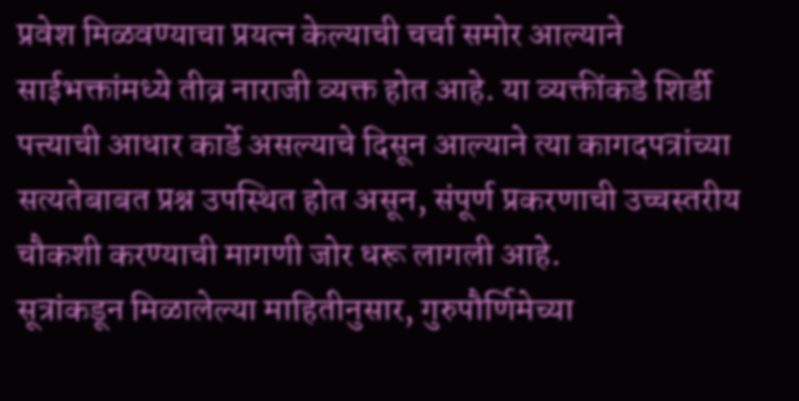प्रवेश मिळवण्याचा प्रयत्न केल्याची चर्चा समोर आल्याने साईभक्तांमध्ये तीव्र नाराजी व्यक्त होत आहे. या व्यक्तींकडे शिर्डी पत्त्याची आधार कार्डे असल्याचे दिसून आल्याने त्या कागदपत्रांच्या सत्यतेबाबत प्रश्न उपस्थित होत असून, संपूर्ण प्रकरणाची उच्चस्तरीय चौकशी करण्याची मागणी जोर धरू लागली आहे.
सूत्रांकडून मिळालेल्या माहितीनुसार, गुरुपौर्णिमेच्या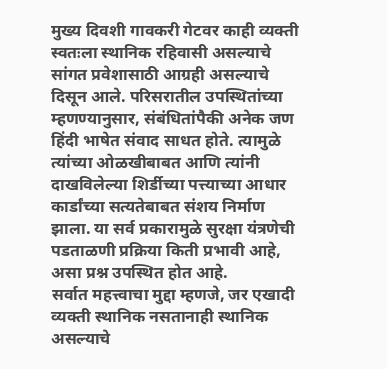मुख्य दिवशी गावकरी गेटवर काही व्यक्ती स्वतःला स्थानिक रहिवासी असल्याचे सांगत प्रवेशासाठी आग्रही असल्याचे दिसून आले. परिसरातील उपस्थितांच्या म्हणण्यानुसार, संबंधितांपैकी अनेक जण हिंदी भाषेत संवाद साधत होते. त्यामुळे त्यांच्या ओळखीबाबत आणि त्यांनी दाखविलेल्या शिर्डीच्या पत्त्याच्या आधार कार्डांच्या सत्यतेबाबत संशय निर्माण झाला. या सर्व प्रकारामुळे सुरक्षा यंत्रणेची पडताळणी प्रक्रिया किती प्रभावी आहे, असा प्रश्न उपस्थित होत आहे.
सर्वात महत्त्वाचा मुद्दा म्हणजे, जर एखादी व्यक्ती स्थानिक नसतानाही स्थानिक असल्याचे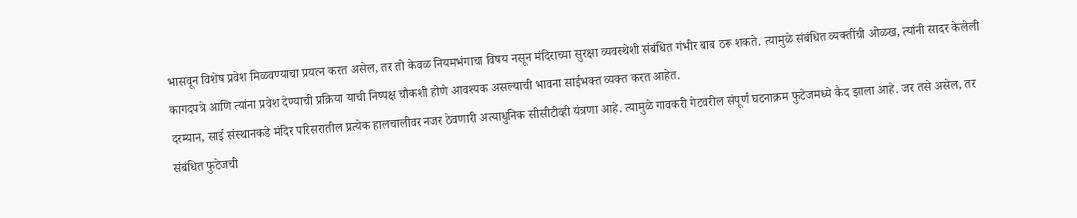भासवून विशेष प्रवेश मिळवण्याचा प्रयत्न करत असेल, तर तो केवळ नियमभंगाचा विषय नसून मंदिराच्या सुरक्षा व्यवस्थेशी संबंधित गंभीर बाब ठरू शकते. त्यामुळे संबंधित व्यक्तींची ओळख, त्यांनी सादर केलेली कागदपत्रे आणि त्यांना प्रवेश देण्याची प्रक्रिया याची निष्पक्ष चौकशी होणे आवश्यक असल्याची भावना साईभक्त व्यक्त करत आहेत.
दरम्यान, साई संस्थानकडे मंदिर परिसरातील प्रत्येक हालचालीवर नजर ठेवणारी अत्याधुनिक सीसीटीव्ही यंत्रणा आहे. त्यामुळे गावकरी गेटवरील संपूर्ण घटनाक्रम फुटेजमध्ये कैद झाला आहे. जर तसे असेल, तर संबंधित फुटेजची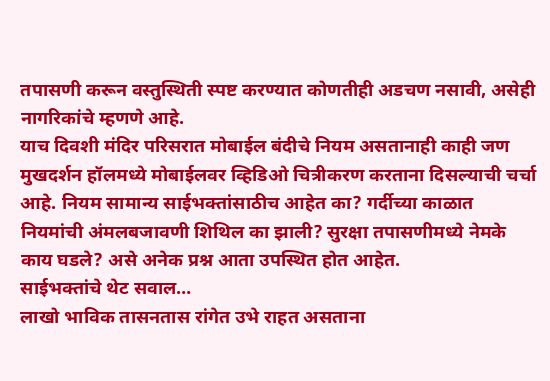तपासणी करून वस्तुस्थिती स्पष्ट करण्यात कोणतीही अडचण नसावी, असेही नागरिकांचे म्हणणे आहे.
याच दिवशी मंदिर परिसरात मोबाईल बंदीचे नियम असतानाही काही जण मुखदर्शन हॉलमध्ये मोबाईलवर व्हिडिओ चित्रीकरण करताना दिसल्याची चर्चा आहे. नियम सामान्य साईभक्तांसाठीच आहेत का? गर्दीच्या काळात नियमांची अंमलबजावणी शिथिल का झाली? सुरक्षा तपासणीमध्ये नेमके काय घडले? असे अनेक प्रश्न आता उपस्थित होत आहेत.
साईभक्तांचे थेट सवाल…
लाखो भाविक तासनतास रांगेत उभे राहत असताना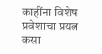काहींना विशेष प्रवेशाचा प्रयत्न कसा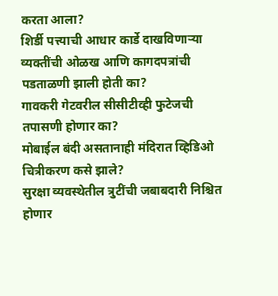करता आला?
शिर्डी पत्त्याची आधार कार्डे दाखविणाऱ्या व्यक्तींची ओळख आणि कागदपत्रांची पडताळणी झाली होती का?
गावकरी गेटवरील सीसीटीव्ही फुटेजची तपासणी होणार का?
मोबाईल बंदी असतानाही मंदिरात व्हिडिओ चित्रीकरण कसे झाले?
सुरक्षा व्यवस्थेतील त्रुटींची जबाबदारी निश्चित होणार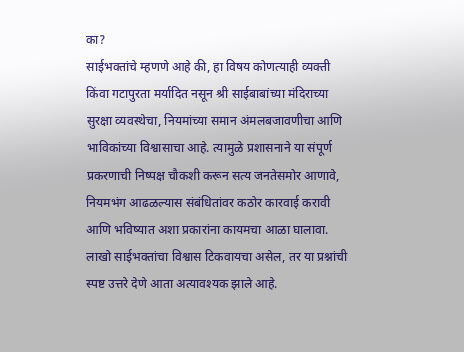का?
साईभक्तांचे म्हणणे आहे की, हा विषय कोणत्याही व्यक्ती किंवा गटापुरता मर्यादित नसून श्री साईबाबांच्या मंदिराच्या सुरक्षा व्यवस्थेचा, नियमांच्या समान अंमलबजावणीचा आणि भाविकांच्या विश्वासाचा आहे. त्यामुळे प्रशासनाने या संपूर्ण प्रकरणाची निष्पक्ष चौकशी करून सत्य जनतेसमोर आणावे, नियमभंग आढळल्यास संबंधितांवर कठोर कारवाई करावी आणि भविष्यात अशा प्रकारांना कायमचा आळा घालावा. लाखो साईभक्तांचा विश्वास टिकवायचा असेल, तर या प्रश्नांची स्पष्ट उत्तरे देणे आता अत्यावश्यक झाले आहे.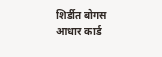शिर्डीत बोगस आधार कार्ड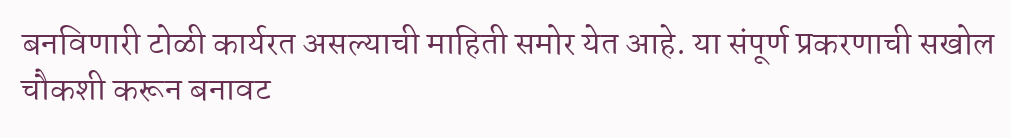बनविणारी टोळी कार्यरत असल्याची माहिती समोर येत आहे. या संपूर्ण प्रकरणाची सखोल चौकशी करून बनावट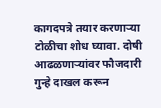कागदपत्रे तयार करणाऱ्या टोळीचा शोध घ्यावा. दोषी आढळणाऱ्यांवर फौजदारी गुन्हे दाखल करून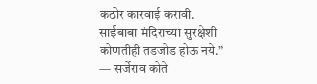कठोर कारवाई करावी. साईबाबा मंदिराच्या सुरक्षेशी कोणतीही तडजोड होऊ नये.”
— सर्जेराव कोते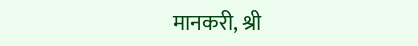मानकरी, श्री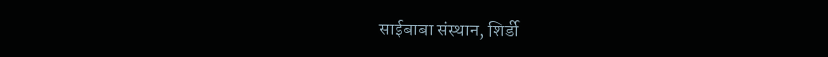साईबाबा संस्थान, शिर्डी